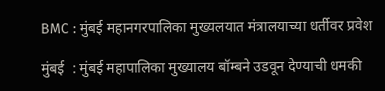BMC : मुंबई महानगरपालिका मुख्यलयात मंत्रालयाच्या धर्तीवर प्रवेश

मुंबई  : मुंबई महापालिका मुख्यालय बॉम्बने उडवून देण्याची धमकी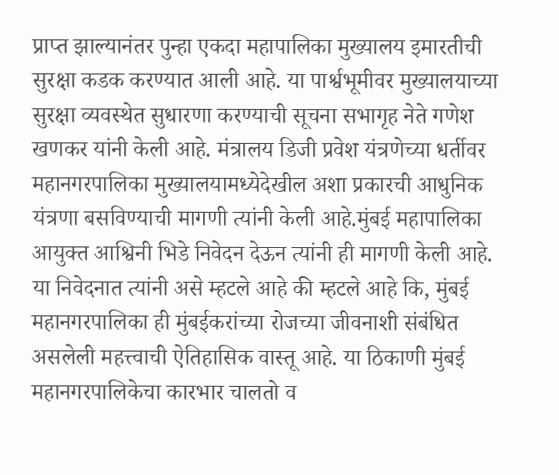प्राप्त झाल्यानंतर पुन्हा एकदा महापालिका मुख्यालय इमारतीची सुरक्षा कडक करण्यात आली आहे. या पार्श्वभूमीवर मुख्यालयाच्या सुरक्षा व्यवस्थेत सुधारणा करण्याची सूचना सभागृह नेते गणेश खणकर यांनी केली आहे. मंत्रालय डिजी प्रवेश यंत्रणेच्या धर्तीवर महानगरपालिका मुख्यालयामध्येदेखील अशा प्रकारची आधुनिक यंत्रणा बसविण्याची मागणी त्यांनी केली आहे.मुंबई महापालिका आयुक्त आश्विनी भिडे निवेदन देऊन त्यांनी ही मागणी केली आहे. या निवेदनात त्यांनी असे म्हटले आहे की म्हटले आहे कि, मुंबई महानगरपालिका ही मुंबईकरांच्या रोजच्या जीवनाशी संबंधित असलेली महत्त्वाची ऐतिहासिक वास्तू आहे. या ठिकाणी मुंबई महानगरपालिकेचा कारभार चालतो व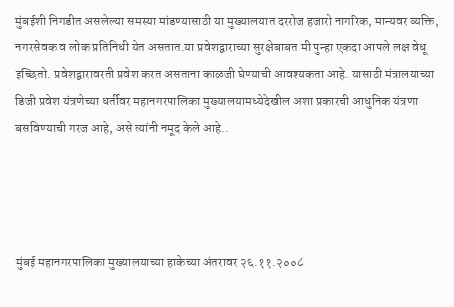मुंबईशी निगडीत असलेल्या समस्या मांडण्यासाठी या मुख्यालयात दररोज हजारो नागरिक, मान्यवर व्यक्ति, नगरसेवक व लोक प्रतिनिधी येत असतात.या प्रवेशद्वाराच्या सुरक्षेबाबत मी पुन्हा एकदा आपले लक्ष वेधू इच्छितो. प्रवेशद्वारावरती प्रवेश करत असताना काळजी घेण्याची आवश्यकता आहे. यासाठी मंत्रालयाच्या डिजी प्रवेश यंत्रणेच्या धर्तीवर महानगरपालिका मुख्यालयामध्येदेखील अशा प्रकारची आधुनिक यंत्रणा बसविण्याची गरज आहे, असे त्यांनी नमूद केले आहे..




मुंबई महानगरपालिका मुख्यालयाच्या हाकेच्या अंतरावर २६.११.२००८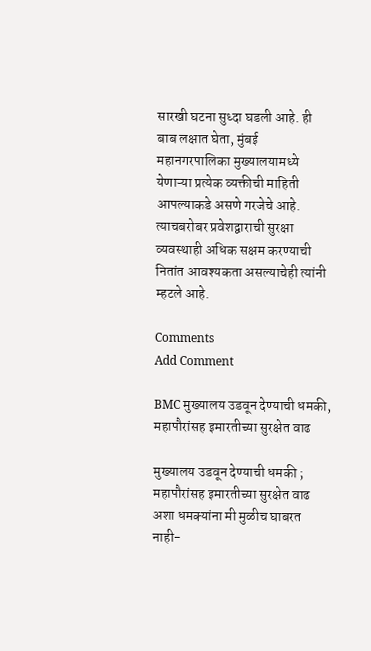सारखी घटना सुध्दा घडली आहे. ही बाब लक्षात घेता, मुंबई महानगरपालिका मुख्यालयामध्ये येणाऱ्या प्रत्येक व्यक्तीची माहिती आपल्याकडे असणे गरजेचे आहे. त्याचबरोबर प्रवेशद्वाराची सुरक्षा व्यवस्थाही अधिक सक्षम करण्याची नितांत आवश्यकता असल्याचेही त्यांनी म्हटले आहे.

Comments
Add Comment

BMC मुख्यालय उडवून देण्याची धमकी, महापौरांसह इमारतीच्या सुरक्षेत वाढ

मुख्यालय उडवून देण्याची धमकी ; महापौरांसह इमारतीच्या सुरक्षेत वाढ अशा धमक्यांना मी मुळीच घाबरत नाही-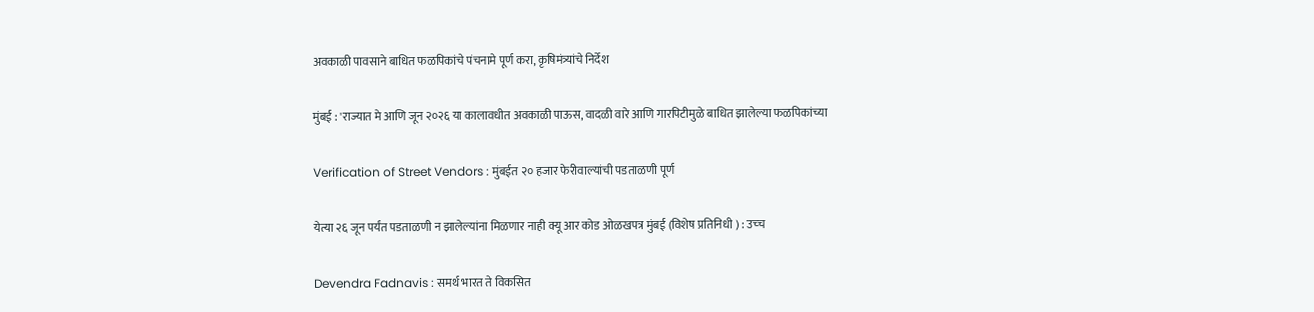अवकाळी पावसाने बाधित फळपिकांचे पंचनामे पूर्ण करा, कृषिमंत्र्यांचे निर्देश

मुंबई : 'राज्यात मे आणि जून २०२६ या कालावधीत अवकाळी पाऊस, वादळी वारे आणि गारपिटीमुळे बाधित झालेल्या फळपिकांच्या

Verification of Street Vendors : मुंबईत २० हजार फेरीवाल्यांची पडताळणी पूर्ण

येत्या २६ जून पर्यंत पडताळणी न झालेल्यांना मिळणार नाही क्यू आर कोड ओळखपत्र मुंबई (विशेष प्रतिनिधी ) : उच्‍च

Devendra Fadnavis : समर्थ भारत ते विकसित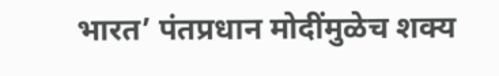भारत’ पंतप्रधान मोदींमुळेच शक्य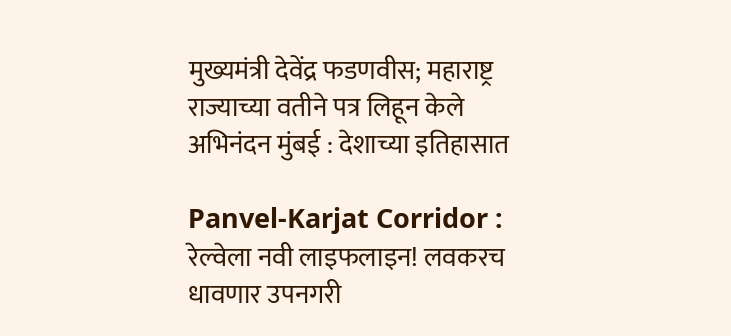मुख्यमंत्री देवेंद्र फडणवीस; महाराष्ट्र राज्याच्या वतीने पत्र लिहून केले अभिनंदन मुंबई : देशाच्या इतिहासात

Panvel-Karjat Corridor : रेल्वेला नवी लाइफलाइन! लवकरच धावणार उपनगरी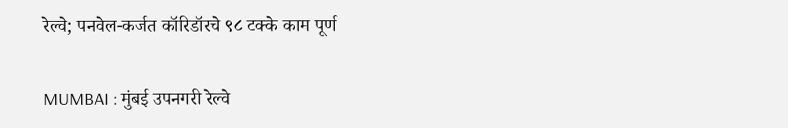रेल्वे; पनवेल-कर्जत कॉरिडॉरचे ९८ टक्के काम पूर्ण

MUMBAI : मुंबई उपनगरी रेल्वे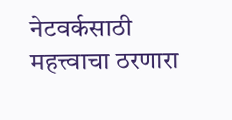नेटवर्कसाठी महत्त्वाचा ठरणारा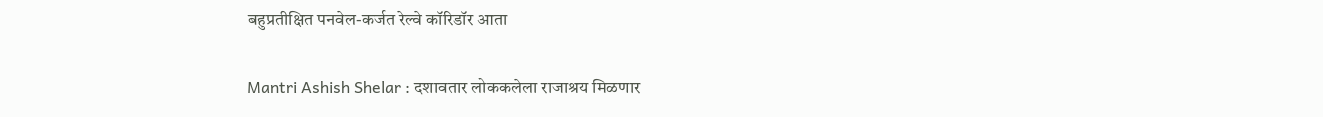बहुप्रतीक्षित पनवेल-कर्जत रेल्वे कॉरिडॉर आता

Mantri Ashish Shelar : दशावतार लोककलेला राजाश्रय मिळणार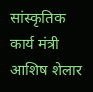सांस्कृतिक कार्य मंत्री आशिष शेलार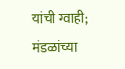यांची ग्वाही; मंडळांच्या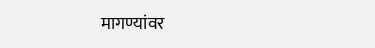मागण्यांवर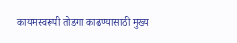कायमस्वरूपी तोडगा काढण्यासाठी मुख्य